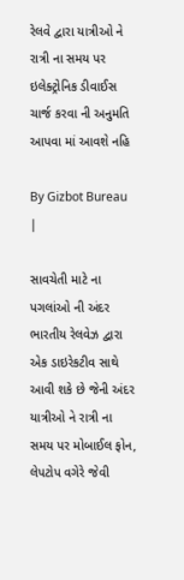રેલવે દ્વારા યાત્રીઓ ને રાત્રી ના સમય પર ઇલેક્ટ્રોનિક ડીવાઈસ ચાર્જ કરવા ની અનુમતિ આપવા માં આવશે નહિ

By Gizbot Bureau
|

સાવચેતી માટે ના પગલાંઓ ની અંદર ભારતીય રેલવેઝ દ્વારા એક ડાઇરેકટીવ સાથે આવી શકે છે જેની અંદર યાત્રીઓ ને રાત્રી ના સમય પર મોબાઈલ ફોન, લેપટોપ વગેરે જેવી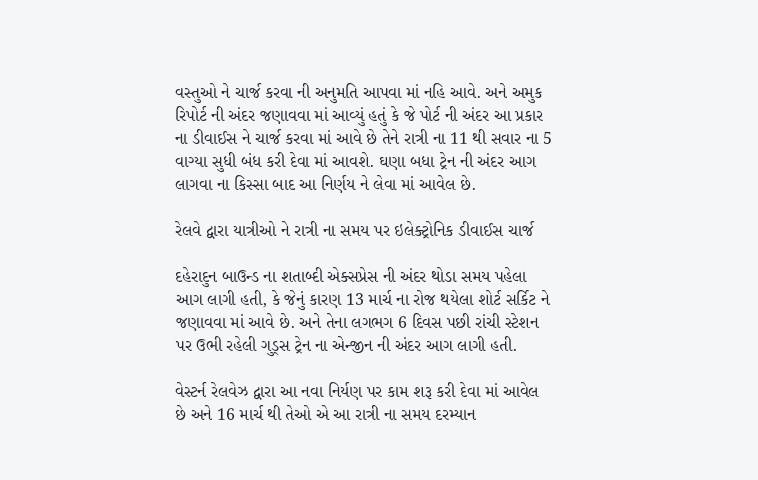વસ્તુઓ ને ચાર્જ કરવા ની અનુમતિ આપવા માં નહિ આવે. અને અમુક રિપોર્ટ ની અંદર જણાવવા માં આવ્યું હતું કે જે પોર્ટ ની અંદર આ પ્રકાર ના ડીવાઈસ ને ચાર્જ કરવા માં આવે છે તેને રાત્રી ના 11 થી સવાર ના 5 વાગ્યા સુધી બંધ કરી દેવા માં આવશે. ઘણા બધા ટ્રેન ની અંદર આગ લાગવા ના કિસ્સા બાદ આ નિર્ણય ને લેવા માં આવેલ છે.

રેલવે દ્વારા યાત્રીઓ ને રાત્રી ના સમય પર ઇલેક્ટ્રોનિક ડીવાઈસ ચાર્જ

દહેરાદુન બાઉન્ડ ના શતાબ્દી એક્સપ્રેસ ની અંદર થોડા સમય પહેલા આગ લાગી હતી, કે જેનું કારણ 13 માર્ચ ના રોજ થયેલા શોર્ટ સર્કિટ ને જણાવવા માં આવે છે. અને તેના લગભગ 6 દિવસ પછી રાંચી સ્ટેશન પર ઉભી રહેલી ગુડ્સ ટ્રેન ના એન્જીન ની અંદર આગ લાગી હતી.

વેસ્ટર્ન રેલવેઝ દ્વારા આ નવા નિર્યણ પર કામ શરૂ કરી દેવા માં આવેલ છે અને 16 માર્ચ થી તેઓ એ આ રાત્રી ના સમય દરમ્યાન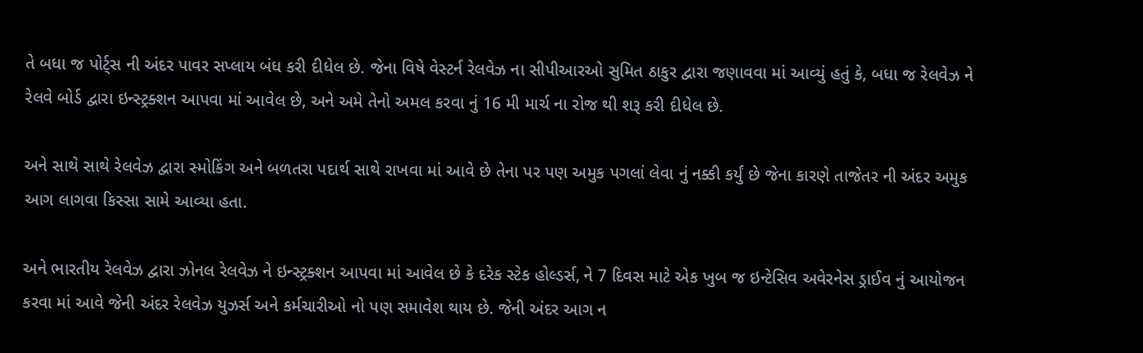તે બધા જ પોર્ટ્સ ની અંદર પાવર સપ્લાય બંધ કરી દીધેલ છે. જેના વિષે વેસ્ટર્ન રેલવેઝ ના સીપીઆરઓ સુમિત ઠાકુર દ્વારા જણાવવા માં આવ્યું હતું કે, બધા જ રેલવેઝ ને રેલવે બોર્ડ દ્વારા ઇન્સ્ટ્રક્શન આપવા માં આવેલ છે, અને અમે તેનો અમલ કરવા નું 16 મી માર્ચ ના રોજ થી શરૂ કરી દીધેલ છે.

અને સાથે સાથે રેલવેઝ દ્વારા સ્મોકિંગ અને બળતરા પદાર્થ સાથે રાખવા માં આવે છે તેના પર પણ અમુક પગલાં લેવા નું નક્કી કર્યું છે જેના કારણે તાજેતર ની અંદર અમુક આગ લાગવા કિસ્સા સામે આવ્યા હતા.

અને ભારતીય રેલવેઝ દ્વારા ઝોનલ રેલવેઝ ને ઇન્સ્ટ્રક્શન આપવા માં આવેલ છે કે દરેક સ્ટેક હોલ્ડર્સ, ને 7 દિવસ માટે એક ખુબ જ ઇન્ટેસિવ અવેરનેસ ડ્રાઈવ નું આયોજન કરવા માં આવે જેની અંદર રેલવેઝ યુઝર્સ અને કર્મચારીઓ નો પણ સમાવેશ થાય છે. જેની અંદર આગ ન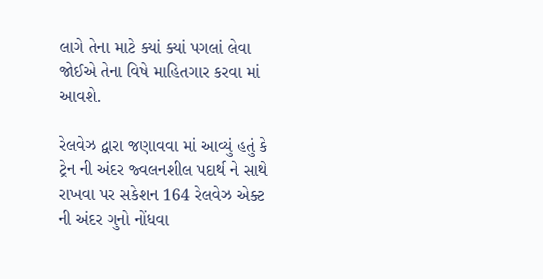લાગે તેના માટે ક્યાં ક્યાં પગલાં લેવા જોઈએ તેના વિષે માહિતગાર કરવા માં આવશે.

રેલવેઝ દ્વારા જણાવવા માં આવ્યું હતું કે ટ્રેન ની અંદર જ્વલનશીલ પદાર્થ ને સાથે રાખવા પર સકેશન 164 રેલવેઝ એક્ટ ની અંદર ગુનો નોંધવા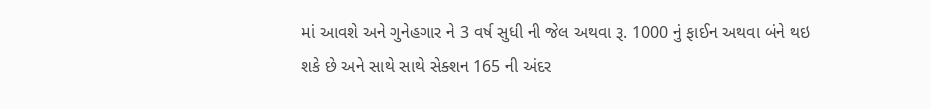માં આવશે અને ગુનેહગાર ને 3 વર્ષ સુધી ની જેલ અથવા રૂ. 1000 નું ફાઈન અથવા બંને થઇ શકે છે અને સાથે સાથે સેક્શન 165 ની અંદર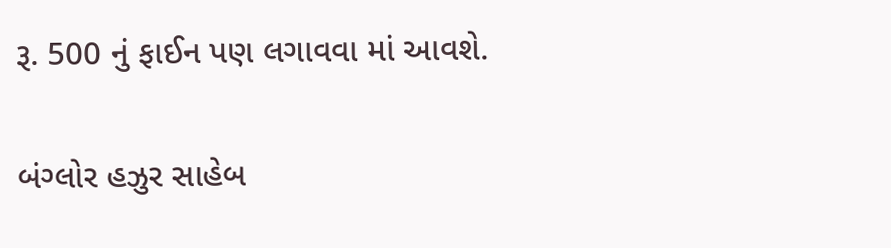રૂ. 500 નું ફાઈન પણ લગાવવા માં આવશે.

બંગ્લોર હઝુર સાહેબ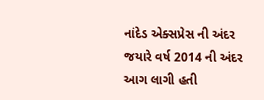નાંદેડ એક્સપ્રેસ ની અંદર જયારે વર્ષ 2014 ની અંદર આગ લાગી હતી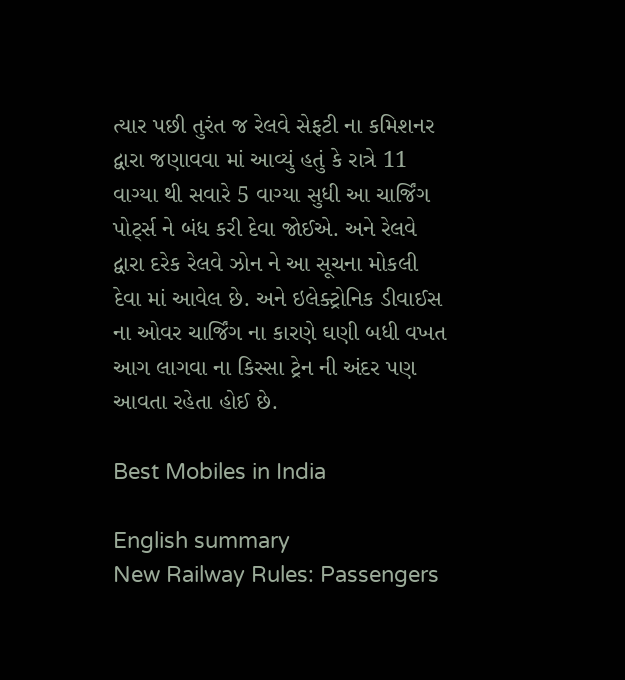ત્યાર પછી તુરંત જ રેલવે સેફટી ના કમિશનર દ્વારા જણાવવા માં આવ્યું હતું કે રાત્રે 11 વાગ્યા થી સવારે 5 વાગ્યા સુધી આ ચાર્જિંગ પોર્ટ્સ ને બંધ કરી દેવા જોઈએ. અને રેલવે દ્વારા દરેક રેલવે ઝોન ને આ સૂચના મોકલી દેવા માં આવેલ છે. અને ઇલેક્ટ્રોનિક ડીવાઈસ ના ઓવર ચાર્જિંગ ના કારણે ઘણી બધી વખત આગ લાગવા ના કિસ્સા ટ્રેન ની અંદર પણ આવતા રહેતા હોઈ છે.

Best Mobiles in India

English summary
New Railway Rules: Passengers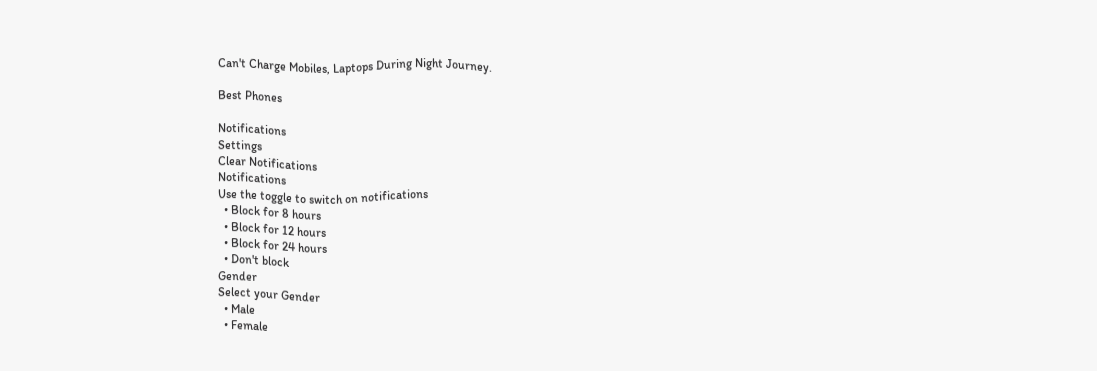Can't Charge Mobiles, Laptops During Night Journey.

Best Phones

Notifications
Settings
Clear Notifications
Notifications
Use the toggle to switch on notifications
  • Block for 8 hours
  • Block for 12 hours
  • Block for 24 hours
  • Don't block
Gender
Select your Gender
  • Male
  • Female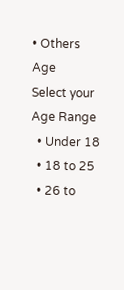• Others
Age
Select your Age Range
  • Under 18
  • 18 to 25
  • 26 to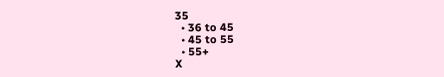35
  • 36 to 45
  • 45 to 55
  • 55+
X